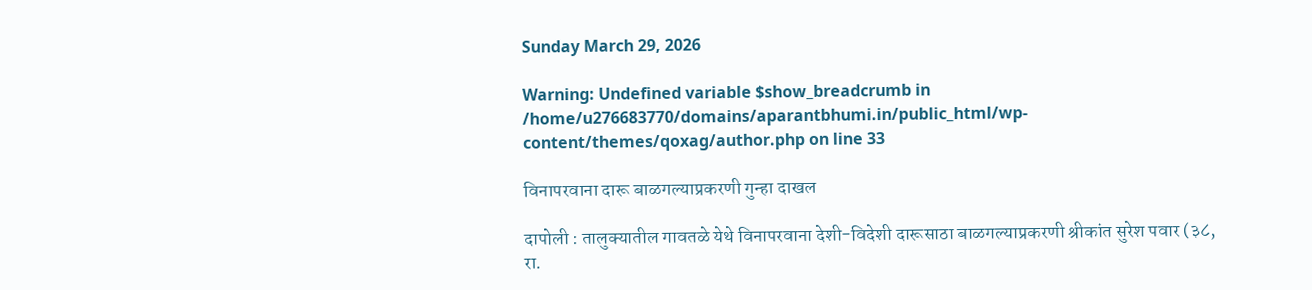Sunday March 29, 2026

Warning: Undefined variable $show_breadcrumb in /home/u276683770/domains/aparantbhumi.in/public_html/wp-content/themes/qoxag/author.php on line 33

विनापरवाना दारू बाळगल्याप्रकरणी गुन्हा दाखल

दापोली : तालुक्यातील गावतळे येथे विनापरवाना देशी-विदेशी दारूसाठा बाळगल्याप्रकरणी श्रीकांत सुरेश पवार (३८, रा.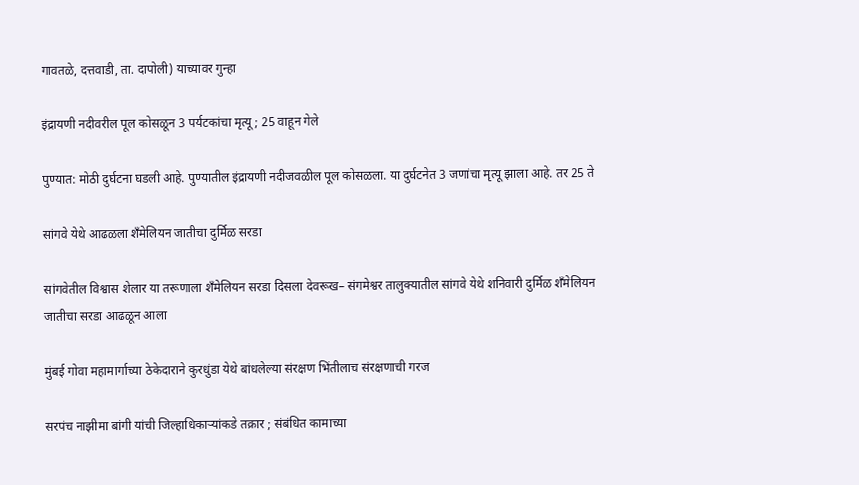गावतळे, दत्तवाडी, ता. दापोली) याच्यावर गुन्हा

इंद्रायणी नदीवरील पूल कोसळून 3 पर्यटकांचा मृत्यू; 25 वाहून गेले

पुण्यात: मोठी दुर्घटना घडली आहे. पुण्यातील इंद्रायणी नदीजवळील पूल कोसळला. या दुर्घटनेत 3 जणांचा मृत्यू झाला आहे. तर 25 ते

सांगवे येथे आढळला शँमेलियन जातीचा दुर्मिळ सरडा

सांगवेतील विश्वास शेलार या तरूणाला शँमेलियन सरडा दिसला देवरूख– संगमेश्वर तालुक्यातील सांगवे येथे शनिवारी दुर्मिळ शँमेलियन जातीचा सरडा आढळून आला

मुंबई गोवा महामार्गाच्या ठेकेदाराने कुरधुंडा येथे बांधलेल्या संरक्षण भिंतीलाच संरक्षणाची गरज

सरपंच नाझीमा बांगी यांची जिल्हाधिकाऱ्यांकडे तक्रार ; संबंधित कामाच्या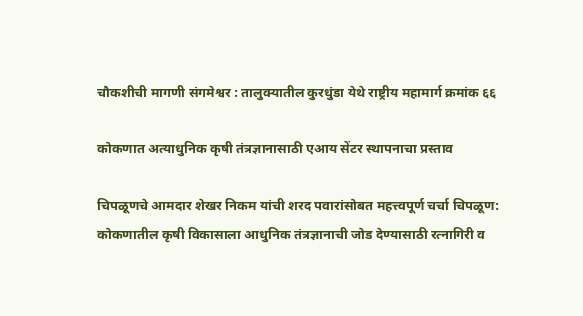चौकशीची मागणी संगमेश्वर : तालुक्यातील कुरधुंडा येथे राष्ट्रीय महामार्ग क्रमांक ६६

कोकणात अत्याधुनिक कृषी तंत्रज्ञानासाठी एआय सेंटर स्थापनाचा प्रस्ताव

चिपळूणचे आमदार शेखर निकम यांची शरद पवारांसोबत महत्त्वपूर्ण चर्चा चिपळूण: कोकणातील कृषी विकासाला आधुनिक तंत्रज्ञानाची जोड देण्यासाठी रत्नागिरी व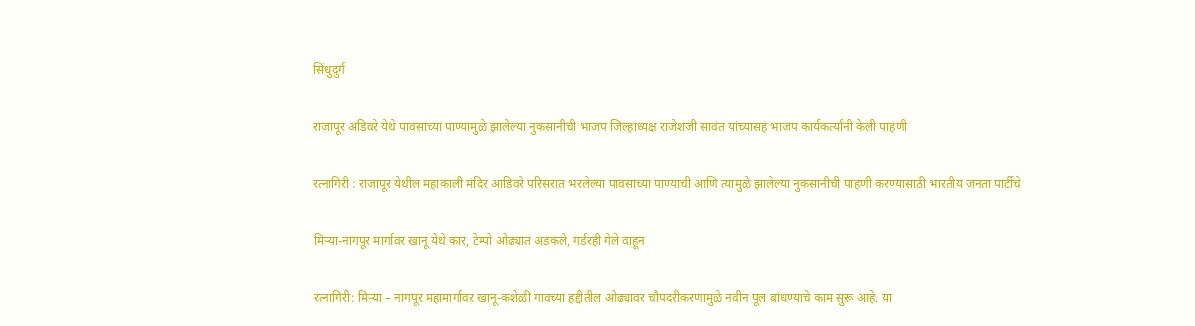सिंधुदुर्ग

राजापूर अडिवरे येथे पावसाच्या पाण्यामुळे झालेल्या नुकसानीची भाजप जिल्हाध्यक्ष राजेशजी सावंत यांच्यासह भाजप कार्यकर्त्यांनी केली पाहणी

रत्नागिरी : राजापूर येथील महाकाली मंदिर आडिवरे परिसरात भरलेल्या पावसाच्या पाण्याची आणि त्यामुळे झालेल्या नुकसानीची पाहणी करण्यासाठी भारतीय जनता पार्टीचे

मिऱ्या-नागपूर मार्गावर खानू येथे कार, टेम्पो ओढ्यात अडकले, गर्डरही गेले वाहून

रत्नागिरी: मिऱ्या – नागपूर महामार्गावर खानू-कशेळी गावच्या हद्दीतील ओढ्यावर चौपदरीकरणामुळे नवीन पूल बांधण्याचे काम सुरू आहे. या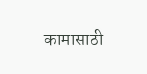कामासाठी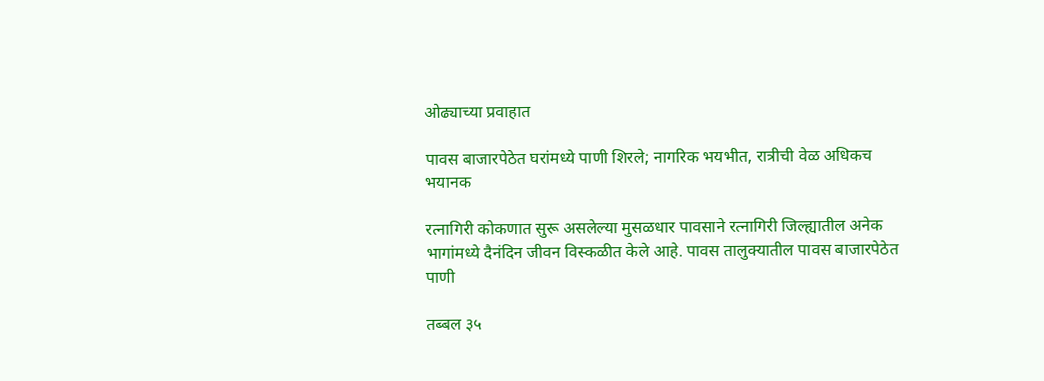ओढ्याच्या प्रवाहात

पावस बाजारपेठेत घरांमध्ये पाणी शिरले; नागरिक भयभीत, रात्रीची वेळ अधिकच भयानक

रत्नागिरी कोकणात सुरू असलेल्या मुसळधार पावसाने रत्नागिरी जिल्ह्यातील अनेक भागांमध्ये दैनंदिन जीवन विस्कळीत केले आहे. पावस तालुक्यातील पावस बाजारपेठेत पाणी

तब्बल ३५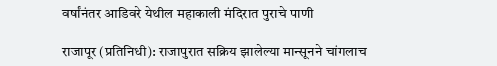वर्षांनंतर आडिवरे येथील महाकाली मंदिरात पुराचे पाणी

राजापूर (प्रतिनिधी): राजापुरात सक्रिय झालेल्या मान्सूनने चांगलाच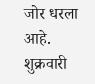जोर धरला आहे. शुक्रवारी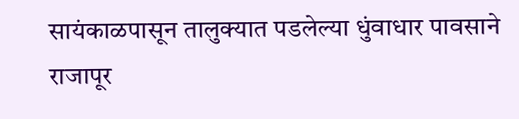सायंकाळपासून तालुक्यात पडलेल्या धुंवाधार पावसाने राजापूर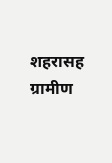शहरासह ग्रामीण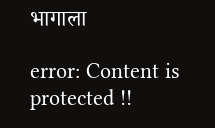भागाला

error: Content is protected !!